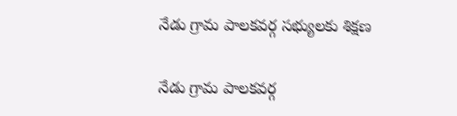నేడు గ్రామ పాలకవర్గ సభ్యులకు శిక్షణ

నేడు గ్రామ పాలకవర్గ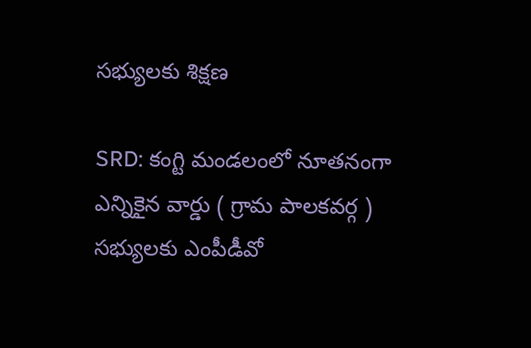సభ్యులకు శిక్షణ

SRD: కంగ్టి మండలంలో నూతనంగా ఎన్నికైన వార్డు ( గ్రామ పాలకవర్గ ) సభ్యులకు ఎంపీడీవో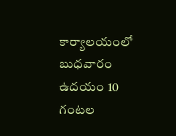కార్యాలయంలో బుధవారం ఉదయం 10 గంటల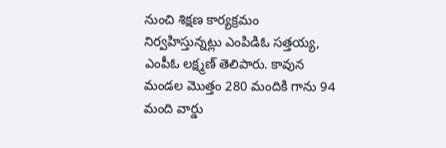నుంచి శిక్షణ కార్యక్రమం నిర్వహిస్తున్నట్లు ఎంపిడిఓ సత్తయ్య, ఎంపీఓ లక్ష్మణ్ తెలిపారు. కావున మండల మొత్తం 280 మందికి గాను 94 మంది వార్డు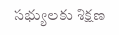సభ్యులకు శిక్షణ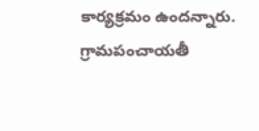కార్యక్రమం ఉందన్నారు. గ్రామపంచాయతీ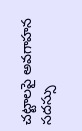చట్టాలపై అవగాహన సదస్సు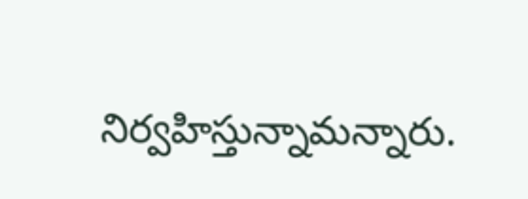నిర్వహిస్తున్నామన్నారు.